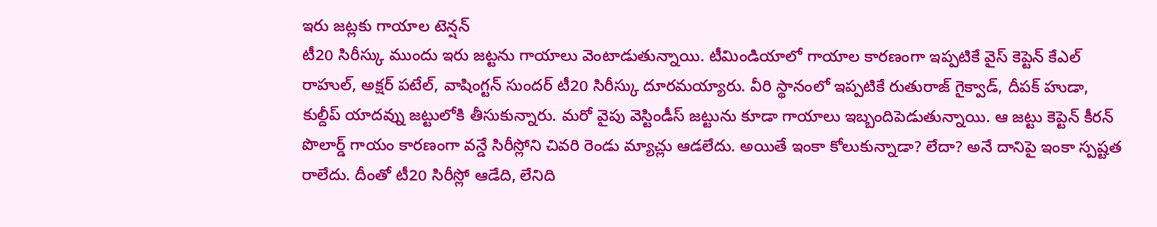ఇరు జట్లకు గాయాల టెన్షన్
టీ20 సిరీస్కు ముందు ఇరు జట్టను గాయాలు వెంటాడుతున్నాయి. టీమిండియాలో గాయాల కారణంగా ఇప్పటికే వైస్ కెప్టెన్ కేఎల్ రాహుల్, అక్షర్ పటేల్, వాషింగ్టన్ సుందర్ టీ20 సిరీస్కు దూరమయ్యారు. వీరి స్థానంలో ఇప్పటికే రుతురాజ్ గైక్వాడ్, దీపక్ హుడా, కుల్దీప్ యాదవ్ను జట్టులోకి తీసుకున్నారు. మరో వైపు వెస్టిండీస్ జట్టును కూడా గాయాలు ఇబ్బందిపెడుతున్నాయి. ఆ జట్టు కెప్టెన్ కీరన్ పొలార్డ్ గాయం కారణంగా వన్డే సిరీస్లోని చివరి రెండు మ్యాచ్లు ఆడలేదు. అయితే ఇంకా కోలుకున్నాడా? లేదా? అనే దానిపై ఇంకా స్పష్టత రాలేదు. దీంతో టీ20 సిరీస్లో ఆడేది, లేనిది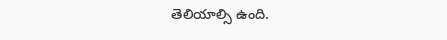తెలియాల్సి ఉంది.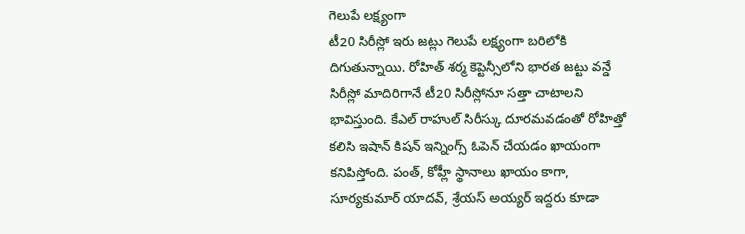గెలుపే లక్ష్యంగా
టీ20 సిరీస్లో ఇరు జట్లు గెలుపే లక్ష్యంగా బరిలోకి దిగుతున్నాయి. రోహిత్ శర్మ కెప్టెన్సీలోని భారత జట్టు వన్డే సిరీస్లో మాదిరిగానే టీ20 సిరీస్లోనూ సత్తా చాటాలని భావిస్తుంది. కేఎల్ రాహుల్ సిరీస్కు దూరమవడంతో రోహిత్తో కలిసి ఇషాన్ కిషన్ ఇన్నింగ్స్ ఓపెన్ చేయడం ఖాయంగా కనిపిస్తోంది. పంత్, కోహ్లీ స్థానాలు ఖాయం కాగా, సూర్యకుమార్ యాదవ్, శ్రేయస్ అయ్యర్ ఇద్దరు కూడా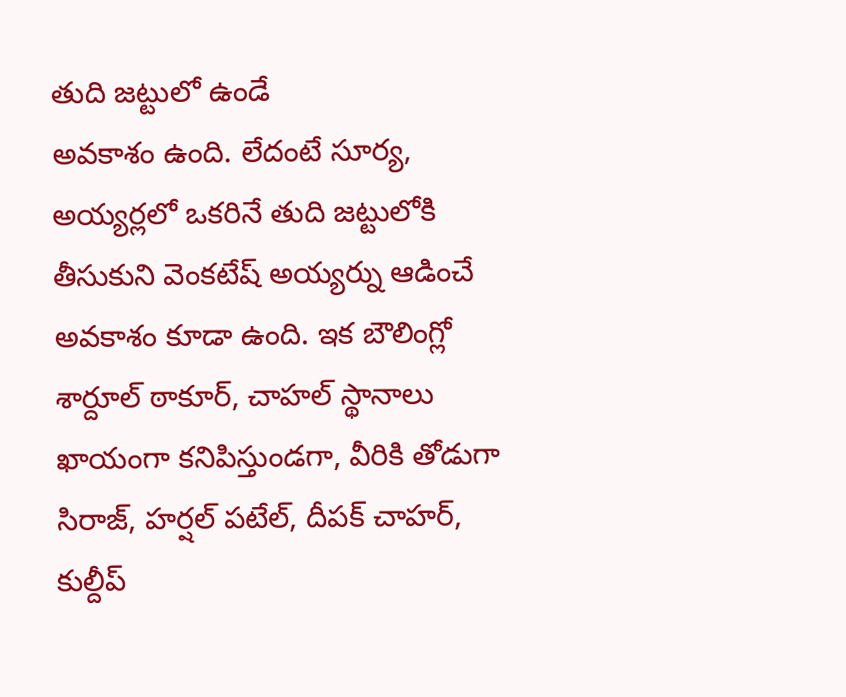తుది జట్టులో ఉండే
అవకాశం ఉంది. లేదంటే సూర్య, అయ్యర్లలో ఒకరినే తుది జట్టులోకి తీసుకుని వెంకటేష్ అయ్యర్ను ఆడించే అవకాశం కూడా ఉంది. ఇక బౌలింగ్లో శార్దూల్ ఠాకూర్, చాహల్ స్థానాలు ఖాయంగా కనిపిస్తుండగా, వీరికి తోడుగా సిరాజ్, హర్షల్ పటేల్, దీపక్ చాహర్, కుల్దీప్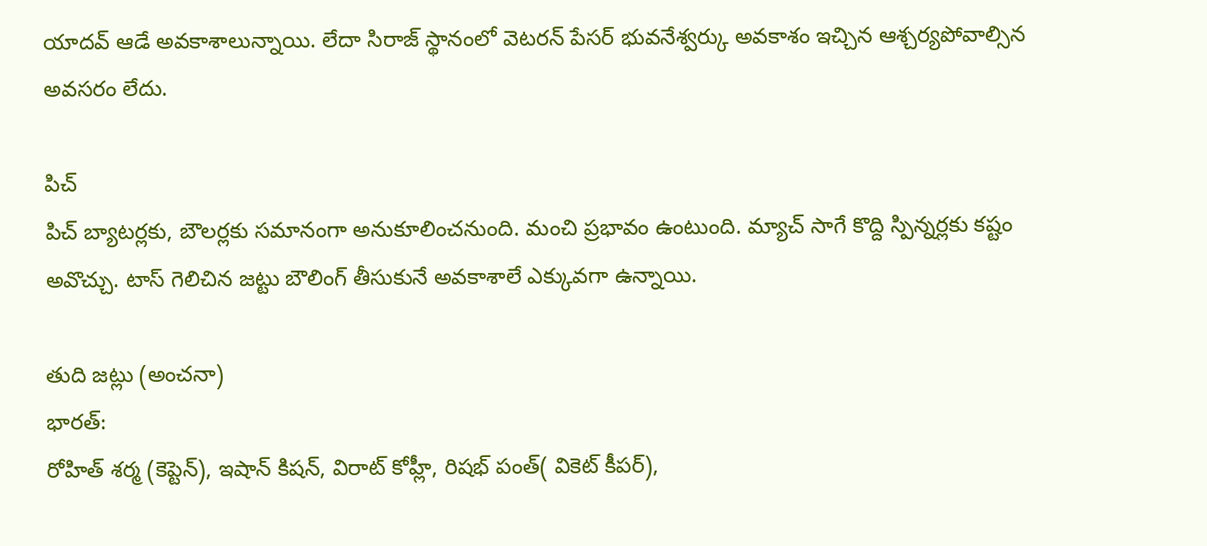యాదవ్ ఆడే అవకాశాలున్నాయి. లేదా సిరాజ్ స్థానంలో వెటరన్ పేసర్ భువనేశ్వర్కు అవకాశం ఇచ్చిన ఆశ్చర్యపోవాల్సిన అవసరం లేదు.

పిచ్
పిచ్ బ్యాటర్లకు, బౌలర్లకు సమానంగా అనుకూలించనుంది. మంచి ప్రభావం ఉంటుంది. మ్యాచ్ సాగే కొద్ది స్పిన్నర్లకు కష్టం అవొచ్చు. టాస్ గెలిచిన జట్టు బౌలింగ్ తీసుకునే అవకాశాలే ఎక్కువగా ఉన్నాయి.

తుది జట్లు (అంచనా)
భారత్:
రోహిత్ శర్మ (కెప్టెన్), ఇషాన్ కిషన్, విరాట్ కోహ్లీ, రిషభ్ పంత్( వికెట్ కీపర్),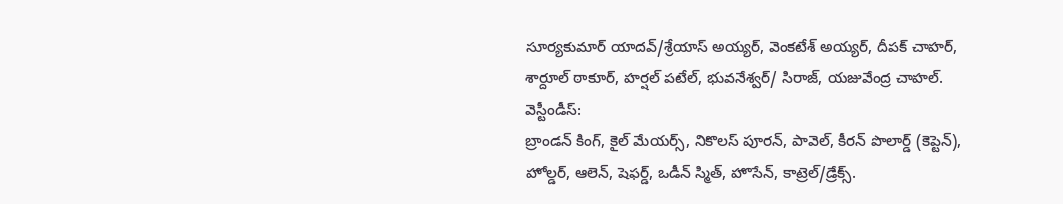సూర్యకుమార్ యాదవ్/శ్రేయాస్ అయ్యర్, వెంకటేశ్ అయ్యర్, దీపక్ చాహర్, శార్దూల్ ఠాకూర్, హర్షల్ పటేల్, భువనేశ్వర్/ సిరాజ్, యజువేంద్ర చాహల్.
వెస్టీండీస్:
బ్రాండన్ కింగ్, కైల్ మేయర్స్, నికొలస్ పూరన్, పావెల్, కీరన్ పొలార్డ్ (కెప్టెన్), హోల్డర్, ఆలెన్, షెఫర్డ్, ఒడీన్ స్మిత్, హొసేన్, కాట్రెల్/డ్రేక్స్.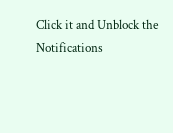Click it and Unblock the Notifications